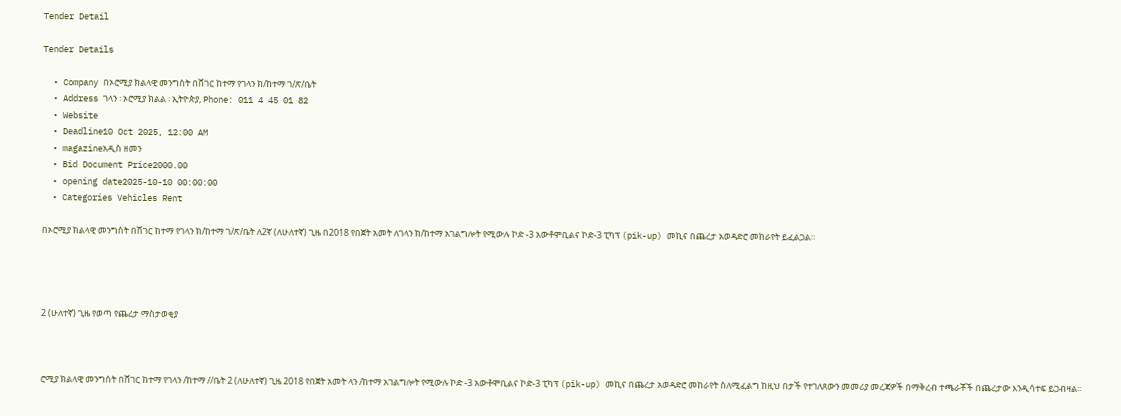Tender Detail

Tender Details

  • Company በኦሮሚያ ክልላዊ መንግስት በሸገር ከተማ የገላን ክ/ከተማ ገ/ጽ/ቤት
  • Address ገላን ፡ ኦሮሚያ ክልል ፡ ኢትዮጵያ, Phone: 011 4 45 01 82
  • Website
  • Deadline10 Oct 2025, 12:00 AM
  • magazineአዲስ ዘመን
  • Bid Document Price2000.00
  • opening date2025-10-10 00:00:00
  • Categories Vehicles Rent

በኦሮሚያ ክልላዊ መንግስት በሸገር ከተማ የገላን ክ/ከተማ ገ/ጽ/ቤት ለ2ኛ (ለሁለተኛ) ጊዜ በ2018 የበጀት አመት ለገላን ክ/ከተማ አገልግሎት የሚውሉ ኮድ -3 አውቶሞቢልና ኮድ-3 ፒካፕ (pik-up) መኪና በጨረታ አወዳድሮ መከራየት ይፈልጋል።




2 (ሁለተኛ) ጊዜ የወጣ የጨረታ ማስታወቂያ



ሮሚያ ክልላዊ መንግስት በሸገር ከተማ የገላን /ከተማ //ቤት 2 (ለሁለተኛ) ጊዜ 2018 የበጀት አመት ላን /ከተማ አገልግሎት የሚውሉ ኮድ -3 አውቶሞቢልና ኮድ-3 ፒካፕ (pik-up) መኪና በጨረታ አወዳድሮ መከራየት ስለሚፈልግ ከዚህ በታች የተገለጸውን መመሪያ መረጃዎች በማቅረብ ተጫራቾች በጨረታው እንዲሳተፍ ይጋብዛል፡፡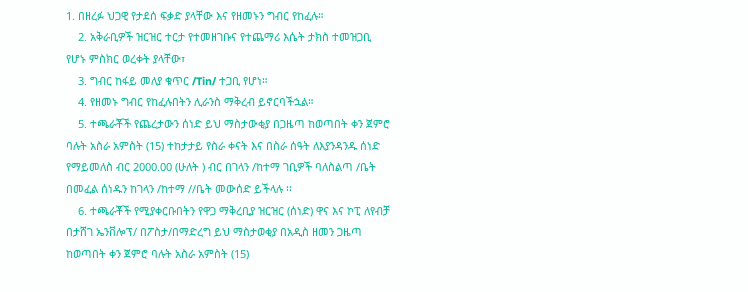1. በዘረፉ ህጋዊ የታደሰ ፍቃድ ያላቸው እና የዘመኑን ግብር የከፈሉ።
    2. አቅራቢዎች ዝርዝር ተርታ የተመዘገቡና የተጨማሪ እሴት ታክስ ተመዝጋቢ የሆኑ ምስክር ወረቀት ያላቸው፣
    3. ግብር ከፋይ መለያ ቁጥር /Tin/ ተጋቢ የሆነ።
    4. የዘመኑ ግብር የከፈሉበትን ሊራንስ ማቅረብ ይኖርባችኋል።
    5. ተጫራቾች የጨረታውን ሰነድ ይህ ማስታውቂያ በጋዜጣ ከወጣበት ቀን ጀምሮ ባሉት አስራ አምስት (15) ተከታታይ የስራ ቀናት እና በስራ ሰዓት ለእያንዳንዱ ሰነድ የማይመለስ ብር 2000.00 (ሁለት ) ብር በገላን /ከተማ ገቢዎች ባለስልጣ /ቤት በመፈል ሰነዱን ከገላን /ከተማ //ቤት መውሰድ ይችላሉ ፡፡
    6. ተጫራቾች የሚያቀርቡበትን የዋጋ ማቅረቢያ ዝርዝር (ሰነድ) ዋና እና ኮፒ ለየብቻ በታሸገ ኤንቨሎፕ/ በፖስታ/በማድረግ ይህ ማስታወቂያ በአዲስ ዘመን ጋዜጣ ከወጣበት ቀን ጀምሮ ባሉት አስራ አምስት (15)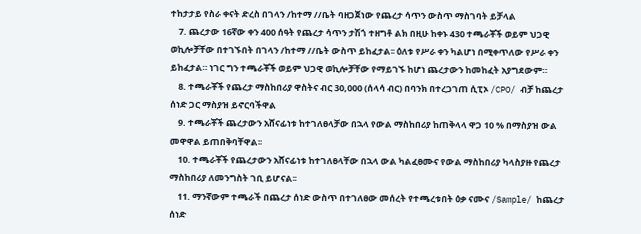ተከታታይ የስራ ቀናት ድረስ በገላን /ከተማ //ቤት ባዘጋጀነው የጨረታ ሳጥን ውስጥ ማስገባት ይቻላል
    7. ጨረታው 16ኛው ቀን 400 ሰዓት የጨረታ ሳጥን ታሽጎ ተዘግቶ ልክ በዚሁ ከቀኑ 430 ተጫራቾች ወይም ህጋዊ ወኪሎቻቸው በተገኙበት በገላን /ከተማ //ቤት ውስጥ ይከፈታል፡፡ ዕለቱ የሥራ ቀን ካልሆነ በሚቀጥለው የሥራ ቀን ይከፈታል። ነገር ግን ተጫራቾች ወይም ህጋዊ ወኪሎቻቸው የማይገኙ ከሆነ ጨረታውን ከመከፈት አያግደውም።
    8. ተጫራቾች የጨረታ ማስከበሪያ ዋስትና ብር 30,000 (ሰላሳ ብር) በባንክ በተረጋገጠ ሲፒኦ /CPO/ ብቻ ከጨረታ ሰነድ ጋር ማስያዝ ይኖርባችዋል
    9. ተጫራቾች ጨረታውን አሸናፊነቱ ከተገለፀላቻው በኋላ የውል ማስከበሪያ ከጠቅላላ ዋጋ 10 % በማስያዝ ውል መዋዋል ይጠበቅባቸዋል፡፡
    10. ተጫራቾች የጨረታውን አሸናፊነቱ ከተገለፀላቸው በኋላ ውል ካልፈፀሙና የውል ማስከበሪያ ካላስያዙ የጨረታ ማስከበሪያ ለመንግስት ገቢ ይሆናል፡፡
    11. ማንኛውም ተጫራች በጨረታ ሰነድ ውስጥ በተገለፀው መሰረት የተጫረቱበት ዕቃ ናሙና /Sample/ ከጨረታ ሰነድ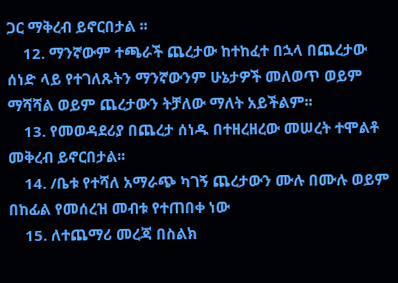ጋር ማቅረብ ይኖርበታል ፡፡
    12. ማንኛውም ተጫራች ጨረታው ከተከፈተ በኋላ በጨረታው ሰነድ ላይ የተገለጹትን ማንኛውንም ሁኔታዎች መለወጥ ወይም ማሻሻል ወይም ጨረታውን ትቻለው ማለት አይችልም፡፡
    13. የመወዳደሪያ በጨረታ ሰነዱ በተዘረዘረው መሠረት ተሞልቶ መቅረብ ይኖርበታል፡፡
    14. /ቤቱ የተሻለ አማራጭ ካገኝ ጨረታውን ሙሉ በሙሉ ወይም በከፊል የመሰረዝ መብቱ የተጠበቀ ነው
    15. ለተጨማሪ መረጃ በስልክ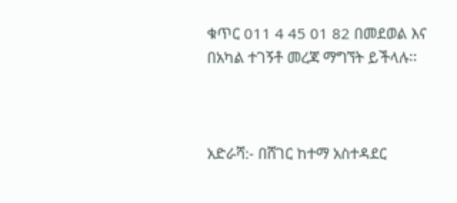ቁጥር 011 4 45 01 82 በመደወል እና በአካል ተገኝቶ መረጃ ማግኘት ይችላሉ፡፡



አድራሻ:- በሸገር ከተማ አስተዳደር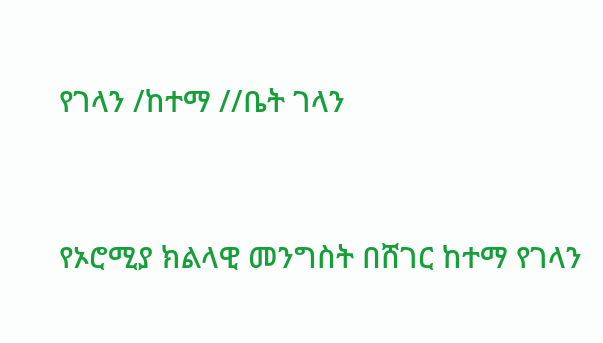የገላን /ከተማ //ቤት ገላን



የኦሮሚያ ክልላዊ መንግስት በሸገር ከተማ የገላን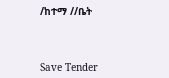/ከተማ //ቤት



Save Tender